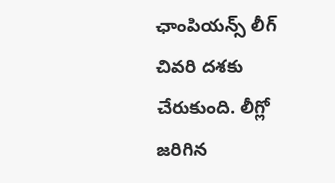ఛాంపియన్స్ లీగ్ చివరి దశకు చేరుకుంది. లీగ్లో జరిగిన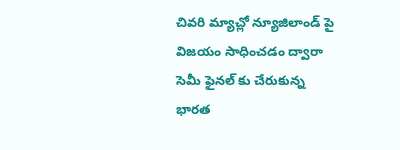చివరి మ్యాచ్లో న్యూజిలాండ్ పై విజయం సాధించడం ద్వారా సెమీ ఫైనల్ కు చేరుకున్న భారత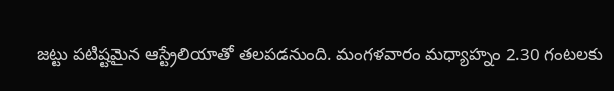జట్టు పటిష్టమైన ఆస్ట్రేలియాతో తలపడనుంది. మంగళవారం మధ్యాహ్నం 2.30 గంటలకు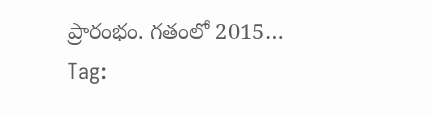ప్రారంభం. గతంలో 2015…
Tag: